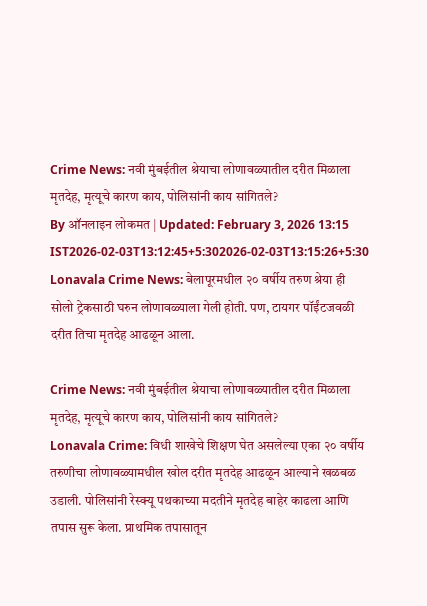Crime News: नवी मुंबईतील श्रेयाचा लोणावळ्यातील दरीत मिळाला मृतदेह, मृत्यूचे कारण काय, पोलिसांनी काय सांगितले?
By ऑनलाइन लोकमत | Updated: February 3, 2026 13:15 IST2026-02-03T13:12:45+5:302026-02-03T13:15:26+5:30
Lonavala Crime News: बेलापूरमधील २० वर्षीय तरुण श्रेया ही सोलो ट्रेकसाठी घरुन लोणावळ्याला गेली होती. पण, टायगर पॉईंटजवळी दरीत तिचा मृतदेह आढळून आला.

Crime News: नवी मुंबईतील श्रेयाचा लोणावळ्यातील दरीत मिळाला मृतदेह, मृत्यूचे कारण काय, पोलिसांनी काय सांगितले?
Lonavala Crime: विधी शाखेचे शिक्षण घेत असलेल्या एका २० वर्षीय तरुणीचा लोणावळ्यामधील खोल दरीत मृतदेह आढळून आल्याने खळबळ उडाली. पोलिसांनी रेस्क्यू पथकाच्या मदतीने मृतदेह बाहेर काढला आणि तपास सुरू केला. प्राथमिक तपासातून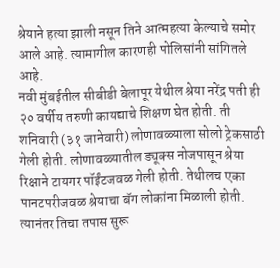श्रेयाने हत्या झाली नसून तिने आत्महत्या केल्याचे समोर आले आहे. त्यामागील कारणही पोलिसांनी सांगितले आहे.
नवी मुंबईतील सीबीडी बेलापूर येथील श्रेया नरेंद्र पती ही २० वर्षीय तरुणी कायद्याचे शिक्षण घेत होती. ती शनिवारी (३१ जानेवारी) लोणावळ्याला सोलो ट्रेकसाठी गेली होती. लोणावळ्यातील ड्यूक्स नोजपासून श्रेया रिक्षाने टायगर पॉईंटजवळ गेली होती. तेथीलच एका पानटपरीजवळ श्रेयाचा बॅग लोकांना मिळाली होती. त्यानंतर तिचा तपास सुरू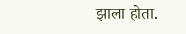झाला होता.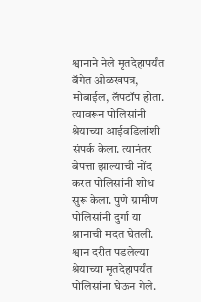श्वानाने नेले मृतदेहापर्यंत
बॅगेत ओळखपत्र, मोबाईल, लॅपटॉप होता. त्यावरून पोलिसांनी श्रेयाच्या आईवडिलांशी संपर्क केला. त्यानंतर बेपत्ता झाल्याची नोंद करत पोलिसांनी शोध सुरू केला. पुणे ग्रामीण पोलिसांनी दुर्गा या श्नानाची मदत घेतली. श्वान दरीत पडलेल्या श्रेयाच्या मृतदेहापर्यंत पोलिसांना घेऊन गेले.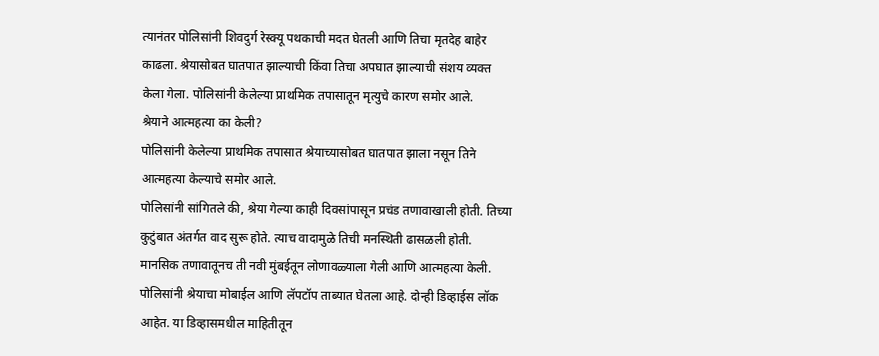त्यानंतर पोलिसांनी शिवदुर्ग रेस्क्यू पथकाची मदत घेतली आणि तिचा मृतदेह बाहेर काढला. श्रेयासोबत घातपात झाल्याची किंवा तिचा अपघात झाल्याची संशय व्यक्त केला गेला. पोलिसांनी केलेल्या प्राथमिक तपासातून मृत्युचे कारण समोर आले.
श्रेयाने आत्महत्या का केली?
पोलिसांनी केलेल्या प्राथमिक तपासात श्रेयाच्यासोबत घातपात झाला नसून तिने आत्महत्या केल्याचे समोर आले.
पोलिसांनी सांगितले की, श्रेया गेल्या काही दिवसांपासून प्रचंड तणावाखाली होती. तिच्या कुटुंबात अंतर्गत वाद सुरू होते. त्याच वादामुळे तिची मनस्थिती ढासळली होती. मानसिक तणावातूनच ती नवी मुंबईतून लोणावळ्याला गेली आणि आत्महत्या केली.
पोलिसांनी श्रेयाचा मोबाईल आणि लॅपटॉप ताब्यात घेतला आहे. दोन्ही डिव्हाईस लॉक आहेत. या डिव्हासमधील माहितीतून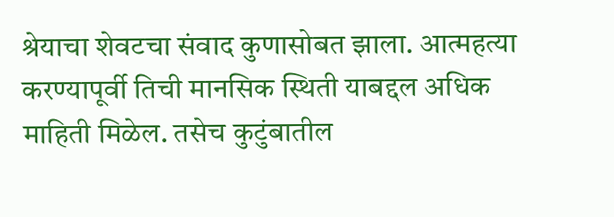श्रेयाचा शेवटचा संवाद कुणासोबत झाला. आत्महत्या करण्यापूर्वी तिची मानसिक स्थिती याबद्दल अधिक माहिती मिळेल. तसेच कुटुंबातील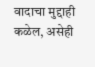वादाचा मुद्दाही कळेल, असेही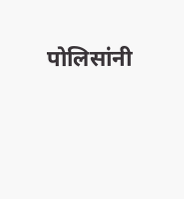पोलिसांनी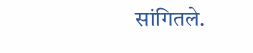सांगितले.